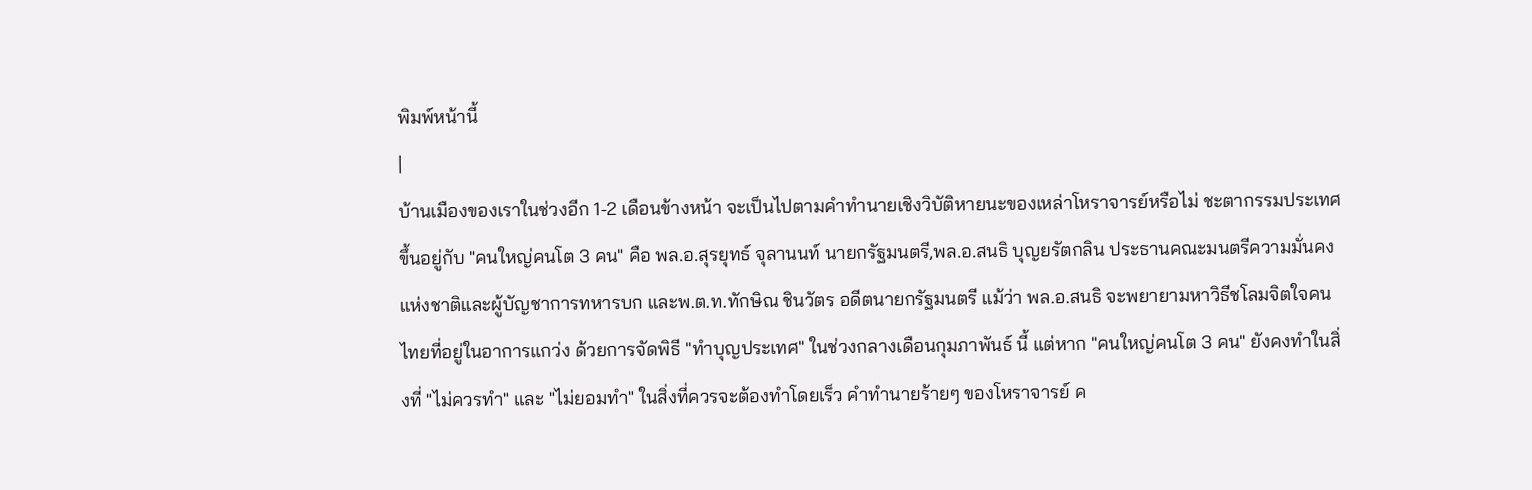พิมพ์หน้านี้
|
บ้านเมืองของเราในช่วงอีก 1-2 เดือนข้างหน้า จะเป็นไปตามคำทำนายเชิงวิบัติหายนะของเหล่าโหราจารย์หรือไม่ ชะตากรรมประเทศขึ้นอยู่กับ "คนใหญ่คนโต 3 คน" คือ พล.อ.สุรยุทธ์ จุลานนท์ นายกรัฐมนตรี,พล.อ.สนธิ บุญยรัตกลิน ประธานคณะมนตรีความมั่นคงแห่งชาติและผู้บัญชาการทหารบก และพ.ต.ท.ทักษิณ ชินวัตร อดีตนายกรัฐมนตรี แม้ว่า พล.อ.สนธิ จะพยายามหาวิธีชโลมจิตใจคนไทยที่อยู่ในอาการแกว่ง ด้วยการจัดพิธี "ทำบุญประเทศ" ในช่วงกลางเดือนกุมภาพันธ์ นี้ แต่หาก "คนใหญ่คนโต 3 คน" ยังคงทำในสิ่งที่ "ไม่ควรทำ" และ "ไม่ยอมทำ" ในสิ่งที่ควรจะต้องทำโดยเร็ว คำทำนายร้ายๆ ของโหราจารย์ ค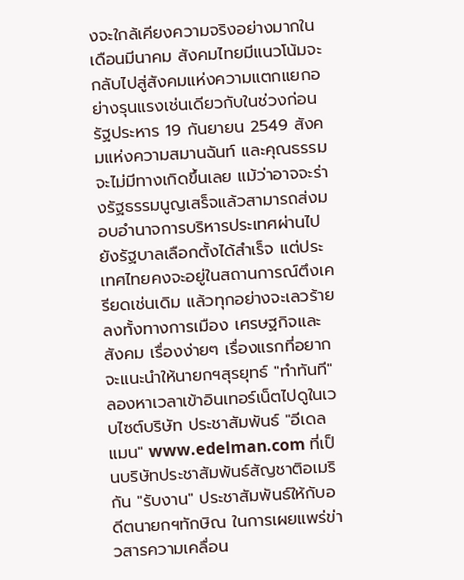งจะใกล้เคียงความจริงอย่างมากในเดือนมีนาคม สังคมไทยมีแนวโน้มจะกลับไปสู่สังคมแห่งความแตกแยกอย่างรุนแรงเช่นเดียวกับในช่วงก่อนรัฐประหาร 19 กันยายน 2549 สังคมแห่งความสมานฉันท์ และคุณธรรมจะไม่มีทางเกิดขึ้นเลย แม้ว่าอาจจะร่างรัฐธรรมนูญเสร็จแล้วสามารถส่งมอบอำนาจการบริหารประเทศผ่านไปยังรัฐบาลเลือกตั้งได้สำเร็จ แต่ประเทศไทยคงจะอยู่ในสถานการณ์ตึงเครียดเช่นเดิม แล้วทุกอย่างจะเลวร้ายลงทั้งทางการเมือง เศรษฐกิจและสังคม เรื่องง่ายๆ เรื่องแรกที่อยากจะแนะนำให้นายกฯสุรยุทธ์ "ทำทันที" ลองหาเวลาเข้าอินเทอร์เน็ตไปดูในเวบไซต์บริษัท ประชาสัมพันธ์ "อีเดลแมน" www.edelman.com ที่เป็นบริษัทประชาสัมพันธ์สัญชาติอเมริกัน "รับงาน" ประชาสัมพันธ์ให้กับอดีตนายกฯทักษิณ ในการเผยแพร่ข่าวสารความเคลื่อน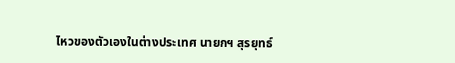ไหวของตัวเองในต่างประเทศ นายกฯ สุรยุทธ์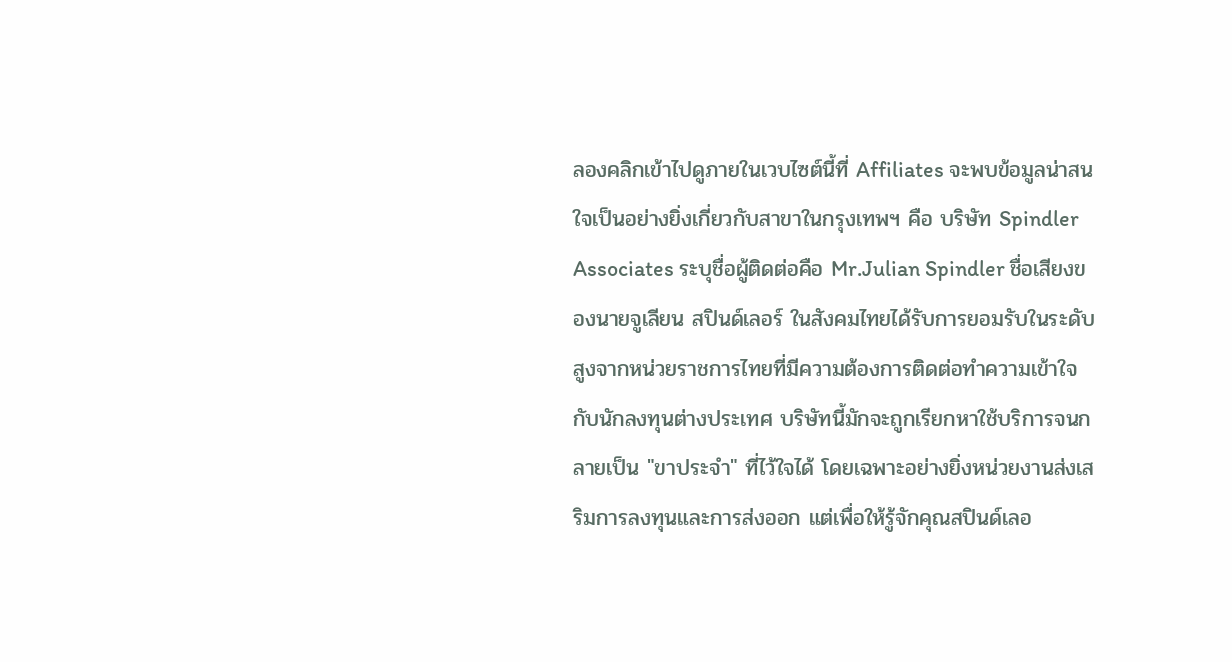ลองคลิกเข้าไปดูภายในเวบไซต์นี้ที่ Affiliates จะพบข้อมูลน่าสนใจเป็นอย่างยิ่งเกี่ยวกับสาขาในกรุงเทพฯ คือ บริษัท Spindler Associates ระบุชื่อผู้ติดต่อคือ Mr.Julian Spindler ชื่อเสียงของนายจูเลียน สปินด์เลอร์ ในสังคมไทยได้รับการยอมรับในระดับสูงจากหน่วยราชการไทยที่มีความต้องการติดต่อทำความเข้าใจกับนักลงทุนต่างประเทศ บริษัทนี้มักจะถูกเรียกหาใช้บริการจนกลายเป็น "ขาประจำ" ที่ไว้ใจได้ โดยเฉพาะอย่างยิ่งหน่วยงานส่งเสริมการลงทุนและการส่งออก แต่เพื่อให้รู้จักคุณสปินด์เลอ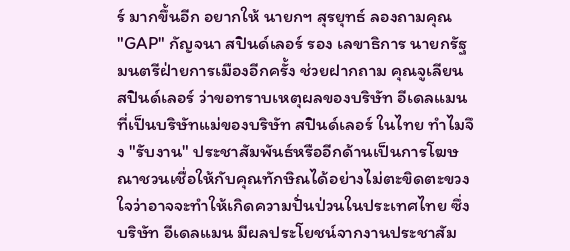ร์ มากขึ้นอีก อยากให้ นายกฯ สุรยุทธ์ ลองถามคุณ "GAP" กัญจนา สปินด์เลอร์ รอง เลขาธิการ นายกรัฐมนตรีฝ่ายการเมืองอีกครั้ง ช่วยฝากถาม คุณจูเลียน สปินด์เลอร์ ว่าขอทราบเหตุผลของบริษัท อีเดลแมน ที่เป็นบริษัทแม่ของบริษัท สปินด์เลอร์ ในไทย ทำไมจึง "รับงาน" ประชาสัมพันธ์หรืออีกด้านเป็นการโฆษณาชวนเชื่อให้กับคุณทักษิณได้อย่างไม่ตะขิดตะขวงใจว่าอาจจะทำให้เกิดความปั่นป่วนในประเทศไทย ซึ่งบริษัท อีเดลแมน มีผลประโยชน์จากงานประชาสัม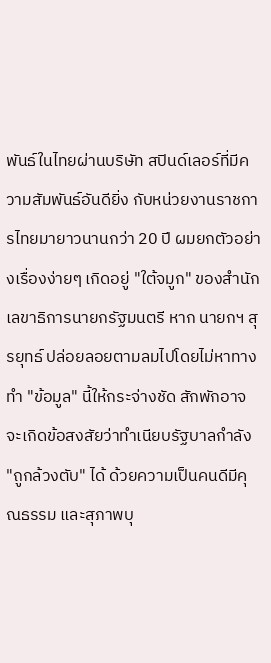พันธ์ในไทยผ่านบริษัท สปินด์เลอร์ที่มีความสัมพันธ์อันดียิ่ง กับหน่วยงานราชการไทยมายาวนานกว่า 20 ปี ผมยกตัวอย่างเรื่องง่ายๆ เกิดอยู่ "ใต้จมูก" ของสำนักเลขาธิการนายกรัฐมนตรี หาก นายกฯ สุรยุทธ์ ปล่อยลอยตามลมไปโดยไม่หาทางทำ "ข้อมูล" นี้ให้กระจ่างชัด สักพักอาจจะเกิดข้อสงสัยว่าทำเนียบรัฐบาลกำลัง "ถูกล้วงตับ" ได้ ด้วยความเป็นคนดีมีคุณธรรม และสุภาพบุ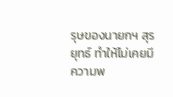รุษของนายกฯ สุรยุทธ์ ทำให้ไม่เคยมีความพ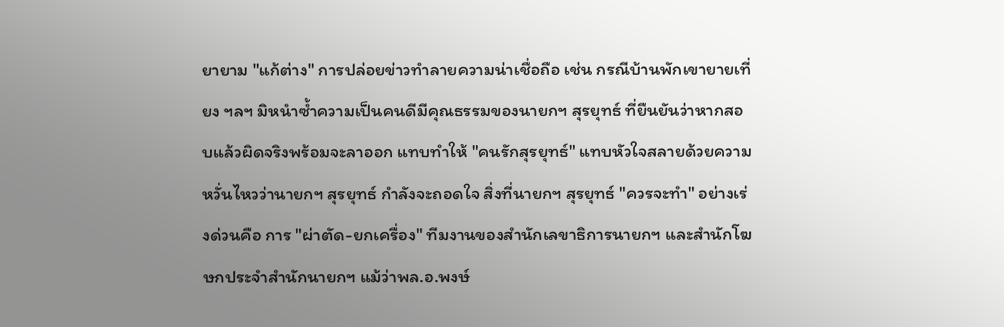ยายาม "แก้ต่าง" การปล่อยข่าวทำลายความน่าเชื่อถือ เช่น กรณีบ้านพักเขายายเที่ยง ฯลฯ มิหนำซ้ำความเป็นคนดีมีคุณธรรมของนายกฯ สุรยุทธ์ ที่ยืนยันว่าหากสอบแล้วผิดจริงพร้อมจะลาออก แทบทำให้ "คนรักสุรยุทธ์" แทบหัวใจสลายด้วยความหวั่นไหวว่านายกฯ สุรยุทธ์ กำลังจะถอดใจ สิ่งที่นายกฯ สุรยุทธ์ "ควรจะทำ" อย่างเร่งด่วนคือ การ "ผ่าตัด-ยกเครื่อง" ทีมงานของสำนักเลขาธิการนายกฯ และสำนักโฆษกประจำสำนักนายกฯ แม้ว่าพล.อ.พงษ์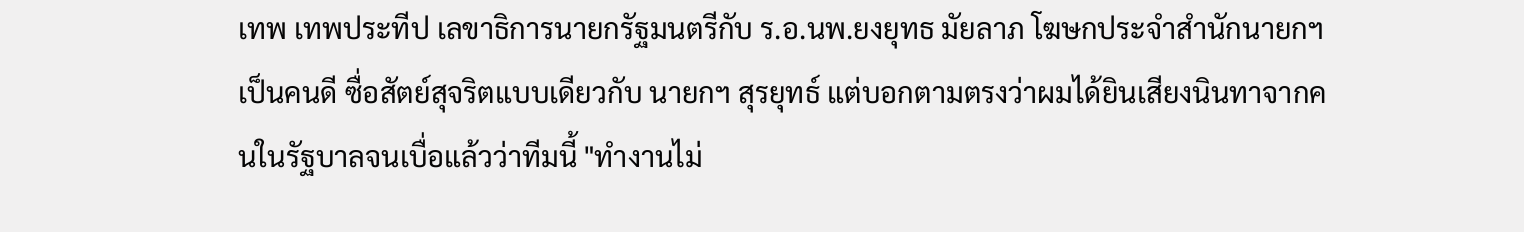เทพ เทพประทีป เลขาธิการนายกรัฐมนตรีกับ ร.อ.นพ.ยงยุทธ มัยลาภ โฆษกประจำสำนักนายกฯ เป็นคนดี ซื่อสัตย์สุจริตแบบเดียวกับ นายกฯ สุรยุทธ์ แต่บอกตามตรงว่าผมได้ยินเสียงนินทาจากคนในรัฐบาลจนเบื่อแล้วว่าทีมนี้ "ทำงานไม่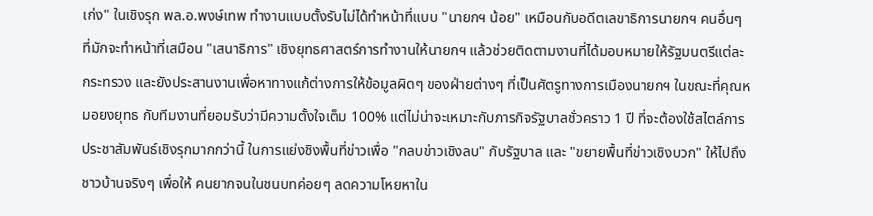เก่ง" ในเชิงรุก พล.อ.พงษ์เทพ ทำงานแบบตั้งรับไม่ได้ทำหน้าที่แบบ "นายกฯ น้อย" เหมือนกับอดีตเลขาธิการนายกฯ คนอื่นๆ ที่มักจะทำหน้าที่เสมือน "เสนาธิการ" เชิงยุทธศาสตร์การทำงานให้นายกฯ แล้วช่วยติดตามงานที่ได้มอบหมายให้รัฐมนตรีแต่ละกระทรวง และยังประสานงานเพื่อหาทางแก้ต่างการให้ข้อมูลผิดๆ ของฝ่ายต่างๆ ที่เป็นศัตรูทางการเมืองนายกฯ ในขณะที่คุณหมอยงยุทธ กับทีมงานที่ยอมรับว่ามีความตั้งใจเต็ม 100% แต่ไม่น่าจะเหมาะกับภารกิจรัฐบาลชั่วคราว 1 ปี ที่จะต้องใช้สไตล์การประชาสัมพันธ์เชิงรุกมากกว่านี้ ในการแย่งชิงพื้นที่ข่าวเพื่อ "กลบข่าวเชิงลบ" กับรัฐบาล และ "ขยายพื้นที่ข่าวเชิงบวก" ให้ไปถึงชาวบ้านจริงๆ เพื่อให้ คนยากจนในชนบทค่อยๆ ลดความโหยหาใน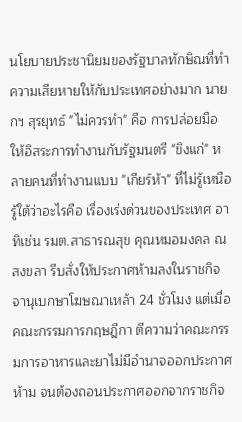นโยบายประชานิยมของรัฐบาลทักษิณที่ทำความเสียหายให้กับประเทศอย่างมาก นายกฯ สุรยุทธ์ "ไม่ควรทำ" คือ การปล่อยมือให้อิสระการทำงานกับรัฐมนตรี "ขิงแก่" หลายคนที่ทำงานแบบ "เกียร์ห้า" ที่ไม่รู้เหนือรู้ใต้ว่าอะไรคือ เรื่องเร่งด่วนของประเทศ อาทิเช่น รมต.สาธารณสุข คุณหมอมงคล ณ สงขลา รีบสั่งให้ประกาศห้ามลงในราชกิจจานุเบกษาโฆษณาเหล้า 24 ชั่วโมง แต่เมื่อคณะกรรมการกฤษฎีกา ตีความว่าคณะกรรมการอาหารและยาไม่มีอำนาจออกประกาศห้าม จนต้องถอนประกาศออกจากราชกิจ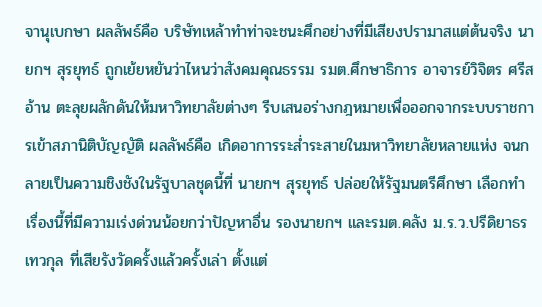จานุเบกษา ผลลัพธ์คือ บริษัทเหล้าทำท่าจะชนะศึกอย่างที่มีเสียงปรามาสแต่ต้นจริง นายกฯ สุรยุทธ์ ถูกเย้ยหยันว่าไหนว่าสังคมคุณธรรม รมต.ศึกษาธิการ อาจารย์วิจิตร ศรีสอ้าน ตะลุยผลักดันให้มหาวิทยาลัยต่างๆ รีบเสนอร่างกฎหมายเพื่อออกจากระบบราชการเข้าสภานิติบัญญัติ ผลลัพธ์คือ เกิดอาการระส่ำระสายในมหาวิทยาลัยหลายแห่ง จนกลายเป็นความชิงชังในรัฐบาลชุดนี้ที่ นายกฯ สุรยุทธ์ ปล่อยให้รัฐมนตรีศึกษา เลือกทำเรื่องนี้ที่มีความเร่งด่วนน้อยกว่าปัญหาอื่น รองนายกฯ และรมต.คลัง ม.ร.ว.ปรีดิยาธร เทวกุล ที่เสียรังวัดครั้งแล้วครั้งเล่า ตั้งแต่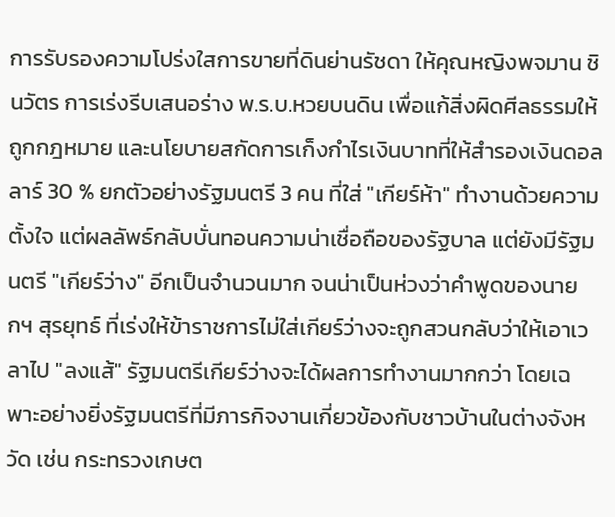การรับรองความโปร่งใสการขายที่ดินย่านรัชดา ให้คุณหญิงพจมาน ชินวัตร การเร่งรีบเสนอร่าง พ.ร.บ.หวยบนดิน เพื่อแก้สิ่งผิดศีลธรรมให้ถูกกฎหมาย และนโยบายสกัดการเก็งกำไรเงินบาทที่ให้สำรองเงินดอลลาร์ 30 % ยกตัวอย่างรัฐมนตรี 3 คน ที่ใส่ "เกียร์ห้า" ทำงานด้วยความตั้งใจ แต่ผลลัพธ์กลับบั่นทอนความน่าเชื่อถือของรัฐบาล แต่ยังมีรัฐมนตรี "เกียร์ว่าง" อีกเป็นจำนวนมาก จนน่าเป็นห่วงว่าคำพูดของนายกฯ สุรยุทธ์ ที่เร่งให้ข้าราชการไม่ใส่เกียร์ว่างจะถูกสวนกลับว่าให้เอาเวลาไป "ลงแส้" รัฐมนตรีเกียร์ว่างจะได้ผลการทำงานมากกว่า โดยเฉพาะอย่างยิ่งรัฐมนตรีที่มีภารกิจงานเกี่ยวข้องกับชาวบ้านในต่างจังหวัด เช่น กระทรวงเกษต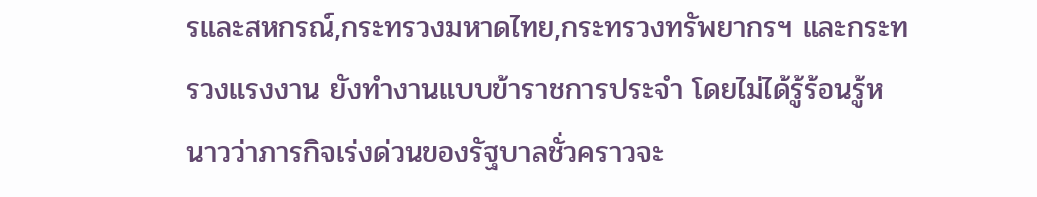รและสหกรณ์,กระทรวงมหาดไทย,กระทรวงทรัพยากรฯ และกระทรวงแรงงาน ยังทำงานแบบข้าราชการประจำ โดยไม่ได้รู้ร้อนรู้หนาวว่าภารกิจเร่งด่วนของรัฐบาลชั่วคราวจะ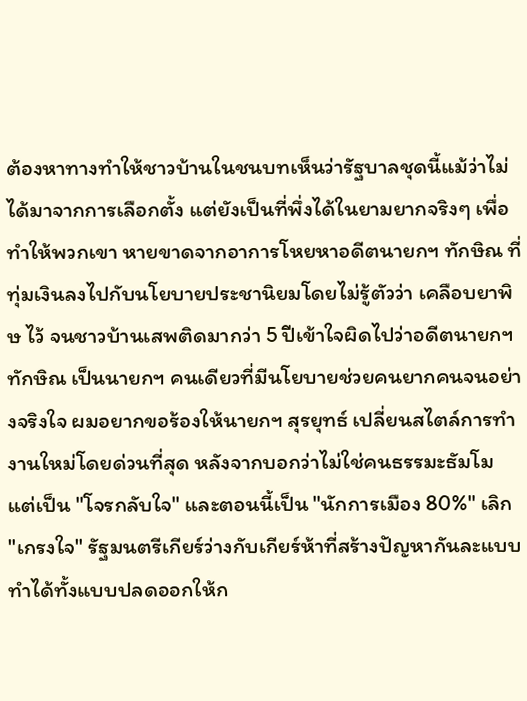ต้องหาทางทำให้ชาวบ้านในชนบทเห็นว่ารัฐบาลชุดนี้แม้ว่าไม่ได้มาจากการเลือกตั้ง แต่ยังเป็นที่พึ่งได้ในยามยากจริงๆ เพื่อทำให้พวกเขา หายขาดจากอาการโหยหาอดีตนายกฯ ทักษิณ ที่ทุ่มเงินลงไปกับนโยบายประชานิยมโดยไม่รู้ตัวว่า เคลือบยาพิษ ไว้ จนชาวบ้านเสพติดมากว่า 5 ปีเข้าใจผิดไปว่าอดีตนายกฯ ทักษิณ เป็นนายกฯ คนเดียวที่มีนโยบายช่วยคนยากคนจนอย่างจริงใจ ผมอยากขอร้องให้นายกฯ สุรยุทธ์ เปลี่ยนสไตล์การทำงานใหม่โดยด่วนที่สุด หลังจากบอกว่าไม่ใช่คนธรรมะธัมโม แต่เป็น "โจรกลับใจ" และตอนนี้เป็น "นักการเมือง 80%" เลิก "เกรงใจ" รัฐมนตรีเกียร์ว่างกับเกียร์ห้าที่สร้างปัญหากันละแบบ ทำได้ทั้งแบบปลดออกให้ก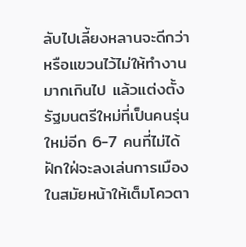ลับไปเลี้ยงหลานจะดีกว่า หรือแขวนไว้ไม่ให้ทำงานมากเกินไป แล้วแต่งตั้งรัฐมนตรีใหม่ที่เป็นคนรุ่นใหม่อีก 6-7 คนที่ไม่ได้ฝักใฝ่จะลงเล่นการเมืองในสมัยหน้าให้เต็มโควตา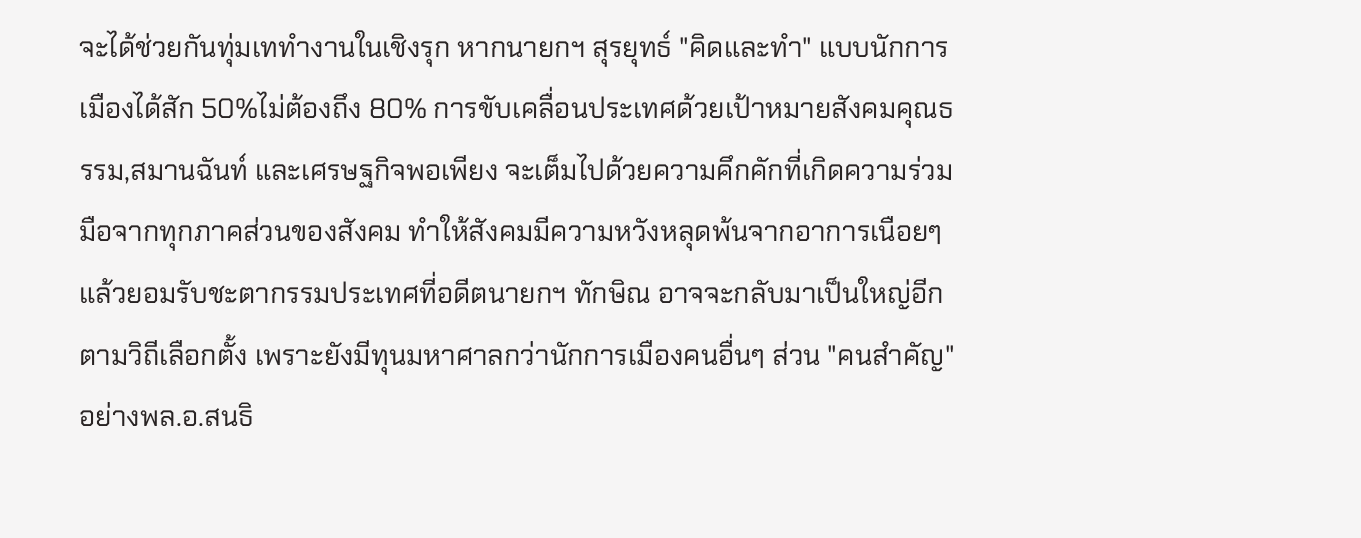จะได้ช่วยกันทุ่มเททำงานในเชิงรุก หากนายกฯ สุรยุทธ์ "คิดและทำ" แบบนักการเมืองได้สัก 50%ไม่ต้องถึง 80% การขับเคลื่อนประเทศด้วยเป้าหมายสังคมคุณธรรม,สมานฉันท์ และเศรษฐกิจพอเพียง จะเต็มไปด้วยความคึกคักที่เกิดความร่วมมือจากทุกภาคส่วนของสังคม ทำให้สังคมมีความหวังหลุดพ้นจากอาการเนือยๆ แล้วยอมรับชะตากรรมประเทศที่อดีตนายกฯ ทักษิณ อาจจะกลับมาเป็นใหญ่อีกตามวิถีเลือกตั้ง เพราะยังมีทุนมหาศาลกว่านักการเมืองคนอื่นๆ ส่วน "คนสำคัญ" อย่างพล.อ.สนธิ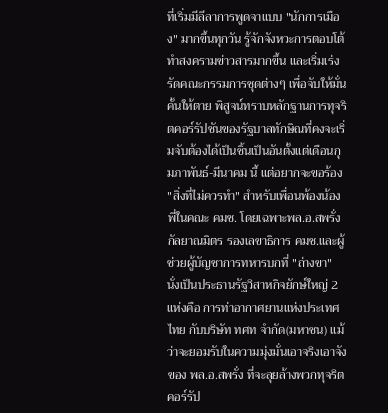ที่เริ่มมีลีลาการพูดจาแบบ "นักการเมือง" มากขึ้นทุกวัน รู้จักจังหวะการตอบโต้ทำสงครามข่าวสารมากขึ้น และเริ่มเร่งรัดคณะกรรมการชุดต่างๆ เพื่อจับให้มั่นคั้นให้ตาย พิสูจน์ทราบหลักฐานการทุจริตคอร์รัปชันของรัฐบาลทักษิณที่คงจะเริ่มจับต้องได้เป็นชิ้นเป็นอันตั้งแต่เดือนกุมภาพันธ์-มีนาคม นี้ แต่อยากจะขอร้อง "สิ่งที่ไม่ควรทำ" สำหรับเพื่อนพ้องน้องพี่ในคณะ คมช. โดยเฉพาะพล.อ.สพรั่ง กัลยาณมิตร รองเลขาธิการ คมช.และผู้ช่วยผู้บัญชาการทหารบกที่ "ถ่างขา" นั่งเป็นประธานรัฐวิสาหกิจยักษ์ใหญ่ 2 แห่งคือ การท่าอากาศยานแห่งประเทศไทย กับบริษัท ทศท จำกัด(มหาชน) แม้ว่าจะยอมรับในความมุ่งมั่นเอาจริงเอาจังของ พล.อ.สพรั่ง ที่จะลุยล้างพวกทุจริตคอร์รัป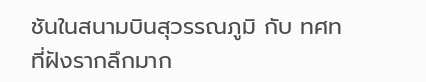ชันในสนามบินสุวรรณภูมิ กับ ทศท ที่ฝังรากลึกมาก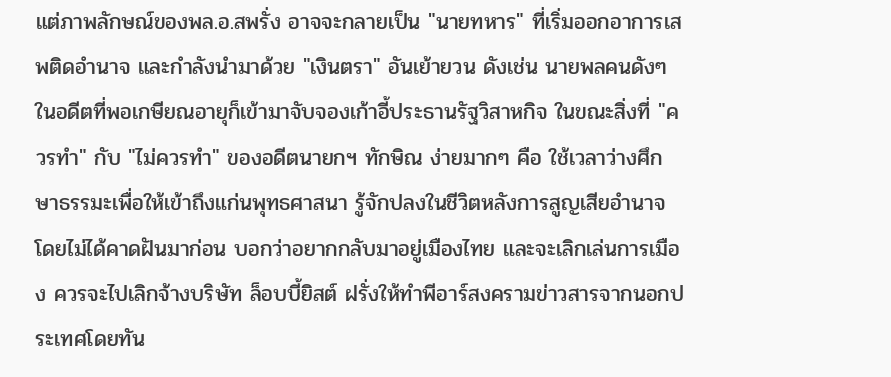แต่ภาพลักษณ์ของพล.อ.สพรั่ง อาจจะกลายเป็น "นายทหาร" ที่เริ่มออกอาการเสพติดอำนาจ และกำลังนำมาด้วย "เงินตรา" อันเย้ายวน ดังเช่น นายพลคนดังๆ ในอดีตที่พอเกษียณอายุก็เข้ามาจับจองเก้าอี้ประธานรัฐวิสาหกิจ ในขณะสิ่งที่ "ควรทำ" กับ "ไม่ควรทำ" ของอดีตนายกฯ ทักษิณ ง่ายมากๆ คือ ใช้เวลาว่างศึกษาธรรมะเพื่อให้เข้าถึงแก่นพุทธศาสนา รู้จักปลงในชีวิตหลังการสูญเสียอำนาจโดยไม่ได้คาดฝันมาก่อน บอกว่าอยากกลับมาอยู่เมืองไทย และจะเลิกเล่นการเมือง ควรจะไปเลิกจ้างบริษัท ล็อบบี้ยิสต์ ฝรั่งให้ทำพีอาร์สงครามข่าวสารจากนอกประเทศโดยทัน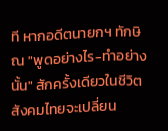ที หากอดีตนายกฯ ทักษิณ "พูดอย่างไร-ทำอย่างนั้น" สักครั้งเดียวในชีวิตสังคมไทยจะเปลี่ยน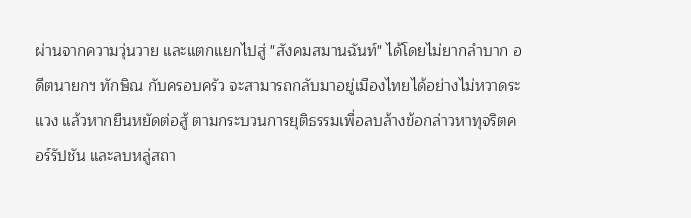ผ่านจากความวุ่นวาย และแตกแยกไปสู่ "สังคมสมานฉันท์" ได้โดยไม่ยากลำบาก อดีตนายกฯ ทักษิณ กับครอบครัว จะสามารถกลับมาอยู่เมืองไทยได้อย่างไม่หวาดระแวง แล้วหากยืนหยัดต่อสู้ ตามกระบวนการยุติธรรมเพื่อลบล้างข้อกล่าวหาทุจริตคอร์รัปชัน และลบหลู่สถา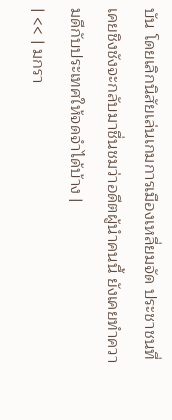บัน โดยเลิกนิสัยเล่นเกมการเมืองเหลี่ยมจัด ประชาชนที่เคยชิงชังจะกลับมาชื่นชมว่าอดีตผู้นำคนนี้ ยังเคยทำความดีกับประเทศให้จดจำได้บ้าง |
| << | มกรา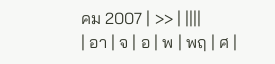คม 2007 | >> | ||||
| อา | จ | อ | พ | พฤ | ศ |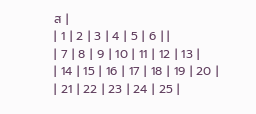ส |
| 1 | 2 | 3 | 4 | 5 | 6 | |
| 7 | 8 | 9 | 10 | 11 | 12 | 13 |
| 14 | 15 | 16 | 17 | 18 | 19 | 20 |
| 21 | 22 | 23 | 24 | 25 |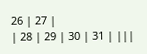26 | 27 |
| 28 | 29 | 30 | 31 | |||